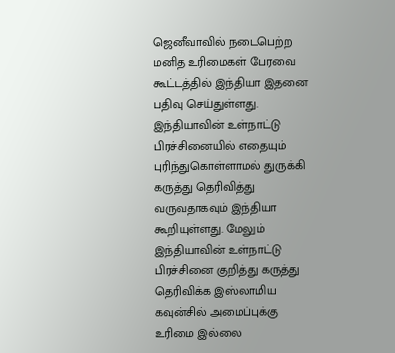ஜெனீவாவில் நடைபெற்ற மனித உரிமைகள் பேரவை கூட்டத்தில் இந்தியா இதனை பதிவு செய்துள்ளது. இந்தியாவின் உள்நாட்டு பிரச்சினையில் எதையும் புரிந்துகொள்ளாமல் துருக்கி கருத்து தெரிவித்து வருவதாகவும் இந்தியா கூறியுள்ளது. மேலும் இந்தியாவின் உள்நாட்டு பிரச்சினை குறித்து கருத்து தெரிவிக்க இஸ்லாமிய கவுன்சில் அமைப்புக்கு உரிமை இல்லை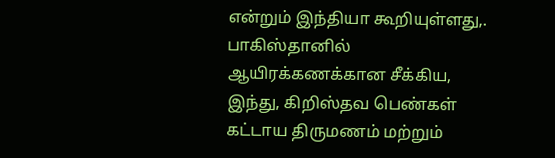என்றும் இந்தியா கூறியுள்ளது,. பாகிஸ்தானில் ஆயிரக்கணக்கான சீக்கிய, இந்து, கிறிஸ்தவ பெண்கள் கட்டாய திருமணம் மற்றும்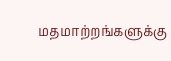மதமாற்றங்களுக்கு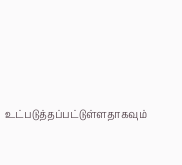உட்படுத்தப்பட்டுள்ளதாகவும்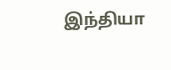இந்தியா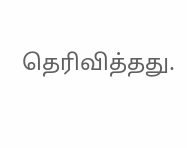தெரிவித்தது.